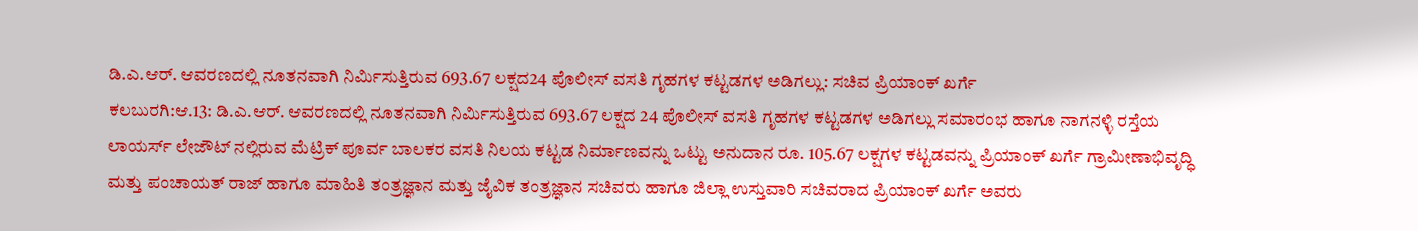ಡಿ.ಎ.ಆರ್. ಆವರಣದಲ್ಲಿ ನೂತನವಾಗಿ ನಿರ್ಮಿಸುತ್ತಿರುವ 693.67 ಲಕ್ಷದ24 ಪೊಲೀಸ್ ವಸತಿ ಗೃಹಗಳ ಕಟ್ಟಡಗಳ ಅಡಿಗಲ್ಲು: ಸಚಿವ ಪ್ರಿಯಾಂಕ್ ಖರ್ಗೆ
ಕಲಬುರಗಿ:ಆ.13: ಡಿ.ಎ.ಆರ್. ಆವರಣದಲ್ಲಿ ನೂತನವಾಗಿ ನಿರ್ಮಿಸುತ್ತಿರುವ 693.67 ಲಕ್ಷದ 24 ಪೊಲೀಸ್ ವಸತಿ ಗೃಹಗಳ ಕಟ್ಟಡಗಳ ಅಡಿಗಲ್ಲು ಸಮಾರಂಭ ಹಾಗೂ ನಾಗನಳ್ಳಿ ರಸ್ತೆಯ ಲಾಯರ್ಸ್ ಲೇಜೌಟ್ ನಲ್ಲಿರುವ ಮೆಟ್ರಿಕ್ ಪೂರ್ವ ಬಾಲಕರ ವಸತಿ ನಿಲಯ ಕಟ್ಟಡ ನಿರ್ಮಾಣವನ್ನು ಒಟ್ಟು ಅನುದಾನ ರೂ. 105.67 ಲಕ್ಷಗಳ ಕಟ್ಟಡವನ್ನು ಪ್ರಿಯಾಂಕ್ ಖರ್ಗೆ ಗ್ರಾಮೀಣಾಭಿವೃದ್ಧಿ ಮತ್ತು ಪಂಚಾಯತ್ ರಾಜ್ ಹಾಗೂ ಮಾಹಿತಿ ತಂತ್ರಜ್ಞಾನ ಮತ್ತು ಜೈವಿಕ ತಂತ್ರಜ್ಞಾನ ಸಚಿವರು ಹಾಗೂ ಜಿಲ್ಲಾ ಉಸ್ತುವಾರಿ ಸಚಿವರಾದ ಪ್ರಿಯಾಂಕ್ ಖರ್ಗೆ ಅವರು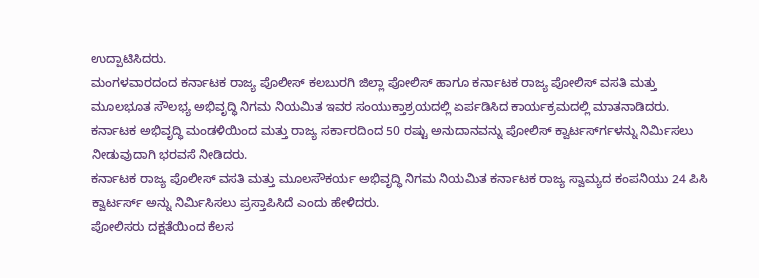ಉದ್ಪಾಟಿಸಿದರು.
ಮಂಗಳವಾರದಂದ ಕರ್ನಾಟಕ ರಾಜ್ಯ ಪೊಲೀಸ್ ಕಲಬುರಗಿ ಜಿಲ್ಲಾ ಪೋಲಿಸ್ ಹಾಗೂ ಕರ್ನಾಟಕ ರಾಜ್ಯ ಪೋಲಿಸ್ ವಸತಿ ಮತ್ತು ಮೂಲಭೂತ ಸೌಲಭ್ಯ ಅಭಿವೃದ್ಧಿ ನಿಗಮ ನಿಯಮಿತ ಇವರ ಸಂಯುಕ್ತಾಶ್ರಯದಲ್ಲಿ ಏರ್ಪಡಿಸಿದ ಕಾರ್ಯಕ್ರಮದಲ್ಲಿ ಮಾತನಾಡಿದರು.
ಕರ್ನಾಟಕ ಅಭಿವೃದ್ಧಿ ಮಂಡಳಿಯಿಂದ ಮತ್ತು ರಾಜ್ಯ ಸರ್ಕಾರದಿಂದ 50 ರಷ್ಟು ಅನುದಾನವನ್ನು ಪೋಲಿಸ್ ಕ್ವಾರ್ಟರ್ಸ್‍ಗಳನ್ನು ನಿರ್ಮಿಸಲು ನೀಡುವುದಾಗಿ ಭರವಸೆ ನೀಡಿದರು.
ಕರ್ನಾಟಕ ರಾಜ್ಯ ಪೊಲೀಸ್ ವಸತಿ ಮತ್ತು ಮೂಲಸೌಕರ್ಯ ಅಭಿವೃದ್ಧಿ ನಿಗಮ ನಿಯಮಿತ ಕರ್ನಾಟಕ ರಾಜ್ಯ ಸ್ವಾಮ್ಯದ ಕಂಪನಿಯು 24 ಪಿಸಿ ಕ್ವಾರ್ಟರ್ಸ್ ಅನ್ನು ನಿರ್ಮಿಸಿಸಲು ಪ್ರಸ್ತಾಪಿಸಿದೆ ಎಂದು ಹೇಳಿದರು.
ಪೋಲಿಸರು ದಕ್ಷತೆಯಿಂದ ಕೆಲಸ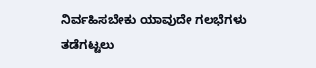ನಿರ್ವಹಿಸಬೇಕು ಯಾವುದೇ ಗಲಭೆಗಳು ತಡೆಗಟ್ಟಲು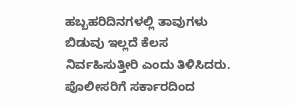ಹಬ್ಬಹರಿದಿನಗಳಲ್ಲಿ ತಾವುಗಳು ಬಿಡುವು ಇಲ್ಲದೆ ಕೆಲಸ ನಿರ್ವಹಿಸುತ್ತೀರಿ ಎಂದು ತಿಳಿಸಿದರು.
ಪೊಲೀಸರಿಗೆ ಸರ್ಕಾರದಿಂದ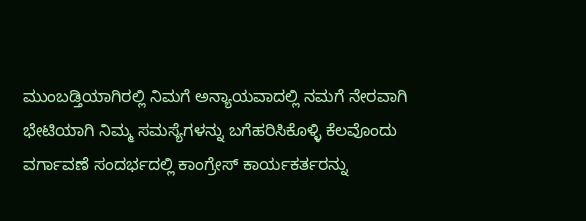ಮುಂಬಡ್ತಿಯಾಗಿರಲ್ಲಿ ನಿಮಗೆ ಅನ್ಯಾಯವಾದಲ್ಲಿ ನಮಗೆ ನೇರವಾಗಿ ಭೇಟಿಯಾಗಿ ನಿಮ್ಮ ಸಮಸ್ಯೆಗಳನ್ನು ಬಗೆಹರಿಸಿಕೊಳ್ಳಿ ಕೆಲವೊಂದು ವರ್ಗಾವಣೆ ಸಂದರ್ಭದಲ್ಲಿ ಕಾಂಗ್ರೇಸ್ ಕಾರ್ಯಕರ್ತರನ್ನು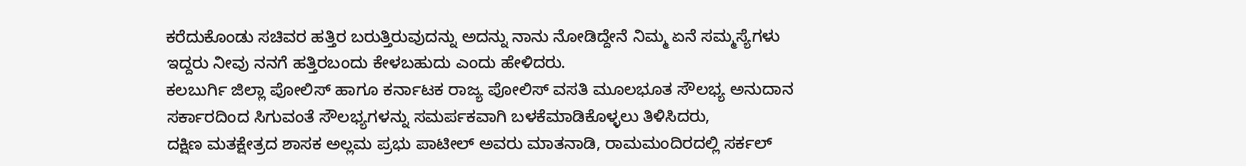ಕರೆದುಕೊಂಡು ಸಚಿವರ ಹತ್ತಿರ ಬರುತ್ತಿರುವುದನ್ನು ಅದನ್ನು ನಾನು ನೋಡಿದ್ದೇನೆ ನಿಮ್ಮ ಏನೆ ಸಮ್ಮಸ್ಯೆಗಳು ಇದ್ದರು ನೀವು ನನಗೆ ಹತ್ತಿರಬಂದು ಕೇಳಬಹುದು ಎಂದು ಹೇಳಿದರು.
ಕಲಬುರ್ಗಿ ಜಿಲ್ಲಾ ಪೋಲಿಸ್ ಹಾಗೂ ಕರ್ನಾಟಕ ರಾಜ್ಯ ಪೋಲಿಸ್ ವಸತಿ ಮೂಲಭೂತ ಸೌಲಭ್ಯ ಅನುದಾನ ಸರ್ಕಾರದಿಂದ ಸಿಗುವಂತೆ ಸೌಲಭ್ಯಗಳನ್ನು ಸಮರ್ಪಕವಾಗಿ ಬಳಕೆಮಾಡಿಕೊಳ್ಳಲು ತಿಳಿಸಿದರು,
ದಕ್ಷಿಣ ಮತಕ್ಷೇತ್ರದ ಶಾಸಕ ಅಲ್ಲಮ ಪ್ರಭು ಪಾಟೀಲ್ ಅವರು ಮಾತನಾಡಿ, ರಾಮಮಂದಿರದಲ್ಲಿ ಸರ್ಕಲ್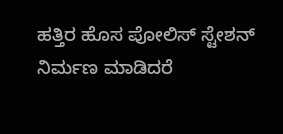ಹತ್ತಿರ ಹೊಸ ಪೋಲಿಸ್ ಸ್ಟೇಶನ್ ನಿರ್ಮಣ ಮಾಡಿದರೆ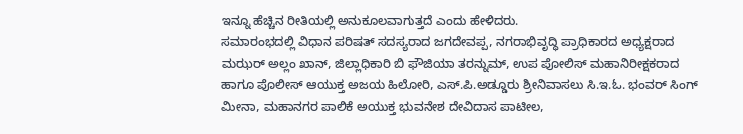ಇನ್ನೂ ಹೆಚ್ಚಿನ ರೀತಿಯಲ್ಲಿ ಅನುಕೂಲವಾಗುತ್ತದೆ ಎಂದು ಹೇಳಿದರು.
ಸಮಾರಂಭದಲ್ಲಿ ವಿಧಾನ ಪರಿಷತ್ ಸದಸ್ಯರಾದ ಜಗದೇವಪ್ಪ, ನಗರಾಭಿವೃದ್ಧಿ ಪ್ರಾಧಿಕಾರದ ಅಧ್ಯಕ್ಷರಾದ ಮಝರ್ ಅಲ್ಲಂ ಖಾನ್, ಜಿಲ್ಲಾಧಿಕಾರಿ ಬಿ ಫೌಜಿಯಾ ತರನ್ನುಮ್, ಉಪ ಪೋಲಿಸ್ ಮಹಾನಿರೀಕ್ಷಕರಾದ ಹಾಗೂ ಪೊಲೀಸ್ ಆಯುಕ್ತ ಅಜಯ ಹಿಲೋರಿ, ಎಸ್.ಪಿ.ಅಡ್ಡೂರು ಶ್ರೀನಿವಾಸಲು ಸಿ.ಇ.ಓ. ಭಂವರ್ ಸಿಂಗ್ ಮೀನಾ, ಮಹಾನಗರ ಪಾಲಿಕೆ ಅಯುಕ್ತ ಭುವನೇಶ ದೇವಿದಾಸ ಪಾಟೀಲ,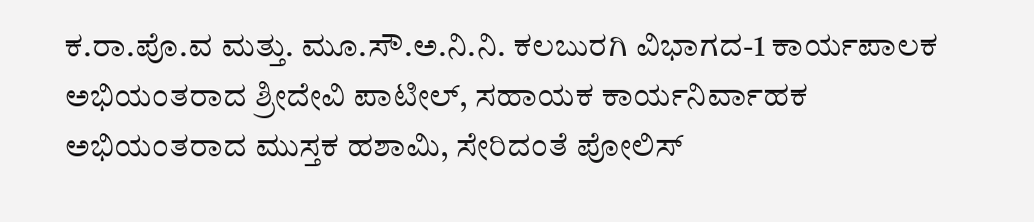ಕ.ರಾ.ಪೊ.ವ ಮತ್ತು. ಮೂ.ಸೌ.ಅ.ನಿ.ನಿ. ಕಲಬುರಗಿ ವಿಭಾಗದ-1 ಕಾರ್ಯಪಾಲಕ ಅಭಿಯಂತರಾದ ಶ್ರೀದೇವಿ ಪಾಟೀಲ್, ಸಹಾಯಕ ಕಾರ್ಯನಿರ್ವಾಹಕ ಅಭಿಯಂತರಾದ ಮುಸ್ತಕ ಹಶಾಮಿ, ಸೇರಿದಂತೆ ಪೋಲಿಸ್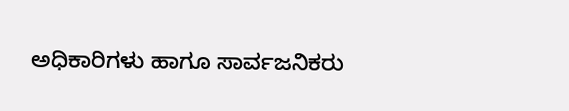ಅಧಿಕಾರಿಗಳು ಹಾಗೂ ಸಾರ್ವಜನಿಕರು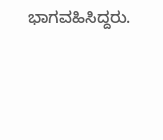ಭಾಗವಹಿಸಿದ್ದರು.